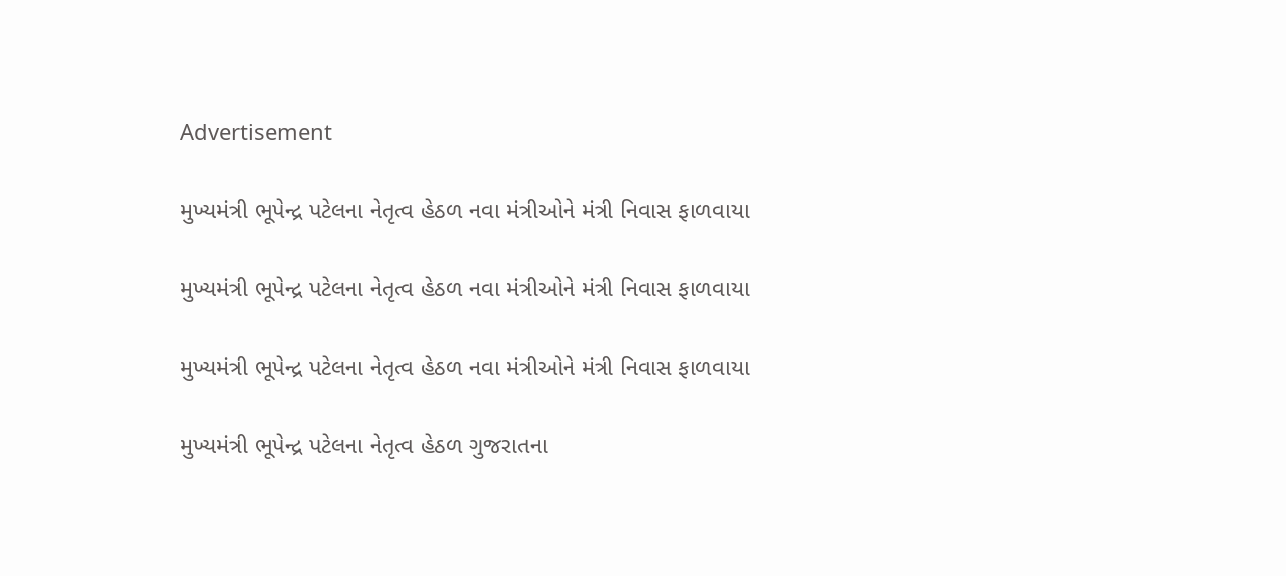Advertisement

મુખ્યમંત્રી ભૂપેન્દ્ર પટેલના નેતૃત્વ હેઠળ નવા મંત્રીઓને મંત્રી નિવાસ ફાળવાયા

મુખ્યમંત્રી ભૂપેન્દ્ર પટેલના નેતૃત્વ હેઠળ નવા મંત્રીઓને મંત્રી નિવાસ ફાળવાયા

મુખ્યમંત્રી ભૂપેન્દ્ર પટેલના નેતૃત્વ હેઠળ નવા મંત્રીઓને મંત્રી નિવાસ ફાળવાયા

મુખ્યમંત્રી ભૂપેન્દ્ર પટેલના નેતૃત્વ હેઠળ ગુજરાતના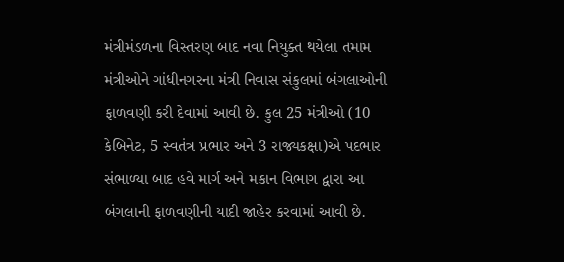મંત્રીમંડળના વિસ્તરણ બાદ નવા નિયુક્ત થયેલા તમામ મંત્રીઓને ગાંધીનગરના મંત્રી નિવાસ સંકુલમાં બંગલાઓની ફાળવણી કરી દેવામાં આવી છે. કુલ 25 મંત્રીઓ (10 કેબિનેટ, 5 સ્વતંત્ર પ્રભાર અને 3 રાજ્યકક્ષા)એ પદભાર સંભાળ્યા બાદ હવે માર્ગ અને મકાન વિભાગ દ્વારા આ બંગલાની ફાળવણીની યાદી જાહેર કરવામાં આવી છે.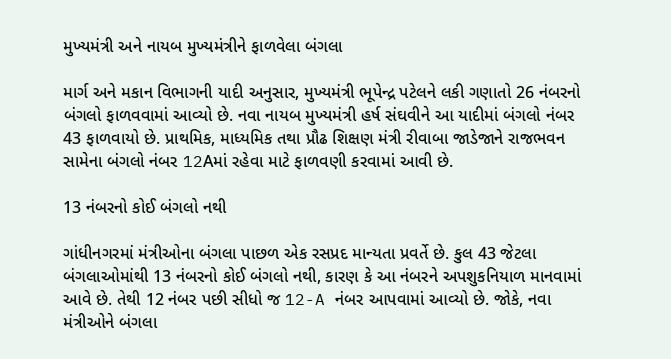મુખ્યમંત્રી અને નાયબ મુખ્યમંત્રીને ફાળવેલા બંગલા

માર્ગ અને મકાન વિભાગની યાદી અનુસાર, મુખ્યમંત્રી ભૂપેન્દ્ર પટેલને લકી ગણાતો 26 નંબરનો બંગલો ફાળવવામાં આવ્યો છે. નવા નાયબ મુખ્યમંત્રી હર્ષ સંઘવીને આ યાદીમાં બંગલો નંબર 43 ફાળવાયો છે. પ્રાથમિક, માધ્યમિક તથા પ્રૌઢ શિક્ષણ મંત્રી રીવાબા જાડેજાને રાજભવન સામેના બંગલો નંબર 12Aમાં રહેવા માટે ફાળવણી કરવામાં આવી છે.

13 નંબરનો કોઈ બંગલો નથી

ગાંધીનગરમાં મંત્રીઓના બંગલા પાછળ એક રસપ્રદ માન્યતા પ્રવર્તે છે. કુલ 43 જેટલા બંગલાઓમાંથી 13 નંબરનો કોઈ બંગલો નથી, કારણ કે આ નંબરને અપશુકનિયાળ માનવામાં આવે છે. તેથી 12 નંબર પછી સીધો જ 12-A નંબર આપવામાં આવ્યો છે. જોકે, નવા મંત્રીઓને બંગલા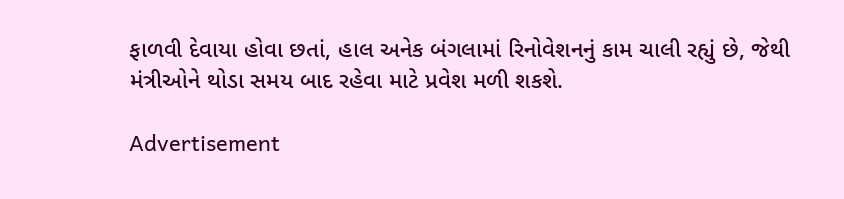ફાળવી દેવાયા હોવા છતાં, હાલ અનેક બંગલામાં રિનોવેશનનું કામ ચાલી રહ્યું છે, જેથી મંત્રીઓને થોડા સમય બાદ રહેવા માટે પ્રવેશ મળી શકશે.

Advertisement